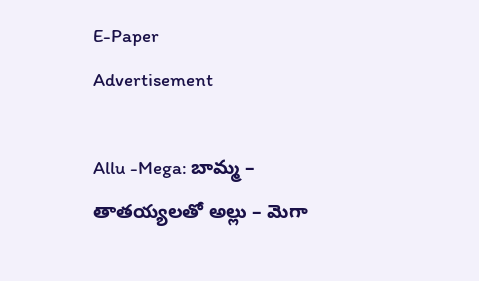E-Paper
Advertisement

Allu -Mega: బామ్మ – తాతయ్యలతో అల్లు – మెగా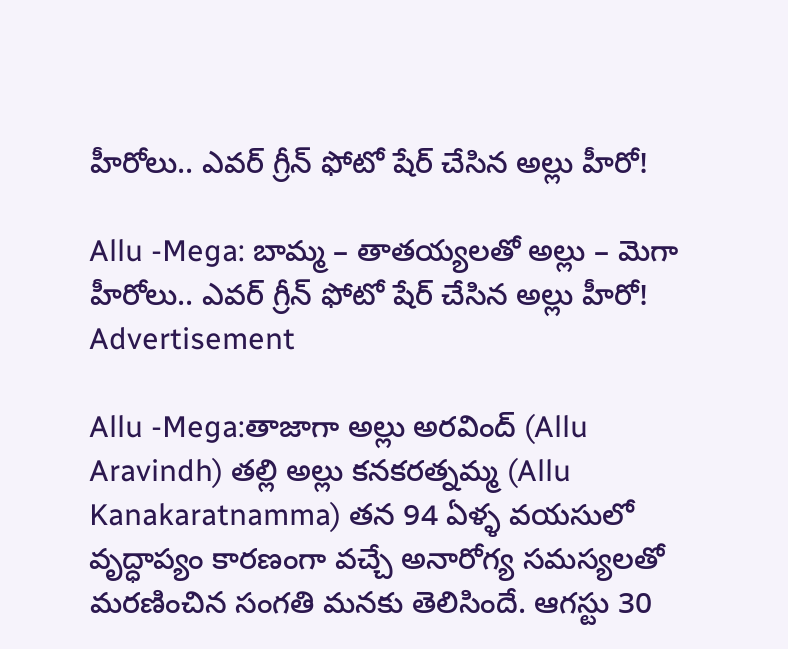హీరోలు.. ఎవర్ గ్రీన్ ఫోటో షేర్ చేసిన అల్లు హీరో!

Allu -Mega: బామ్మ – తాతయ్యలతో అల్లు – మెగా హీరోలు.. ఎవర్ గ్రీన్ ఫోటో షేర్ చేసిన అల్లు హీరో!
Advertisement

Allu -Mega:తాజాగా అల్లు అరవింద్ (Allu Aravindh) తల్లి అల్లు కనకరత్నమ్మ (Allu Kanakaratnamma) తన 94 ఏళ్ళ వయసులో వృద్ధాప్యం కారణంగా వచ్చే అనారోగ్య సమస్యలతో మరణించిన సంగతి మనకు తెలిసిందే. ఆగస్టు 30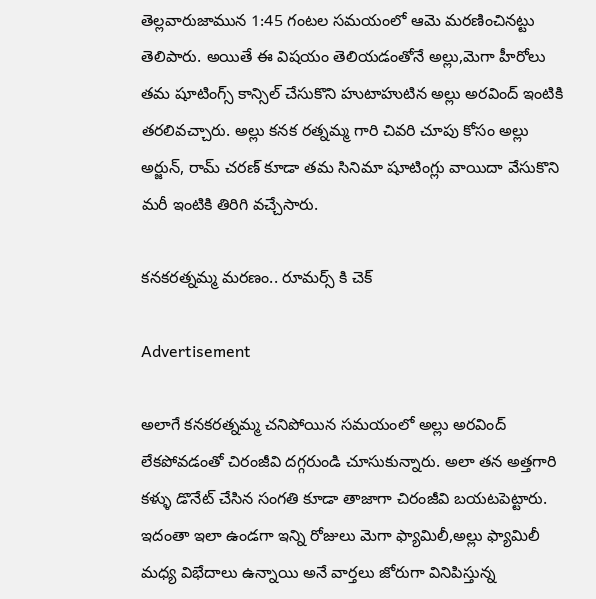తెల్లవారుజామున 1:45 గంటల సమయంలో ఆమె మరణించినట్టు తెలిపారు. అయితే ఈ విషయం తెలియడంతోనే అల్లు,మెగా హీరోలు తమ షూటింగ్స్ కాన్సిల్ చేసుకొని హుటాహుటిన అల్లు అరవింద్ ఇంటికి తరలివచ్చారు. అల్లు కనక రత్నమ్మ గారి చివరి చూపు కోసం అల్లు అర్జున్, రామ్ చరణ్ కూడా తమ సినిమా షూటింగ్లు వాయిదా వేసుకొని మరీ ఇంటికి తిరిగి వచ్చేసారు.

కనకరత్నమ్మ మరణం.. రూమర్స్ కి చెక్

Advertisement

అలాగే కనకరత్నమ్మ చనిపోయిన సమయంలో అల్లు అరవింద్ లేకపోవడంతో చిరంజీవి దగ్గరుండి చూసుకున్నారు. అలా తన అత్తగారి కళ్ళు డొనేట్ చేసిన సంగతి కూడా తాజాగా చిరంజీవి బయటపెట్టారు. ఇదంతా ఇలా ఉండగా ఇన్ని రోజులు మెగా ఫ్యామిలీ,అల్లు ఫ్యామిలీ మధ్య విభేదాలు ఉన్నాయి అనే వార్తలు జోరుగా వినిపిస్తున్న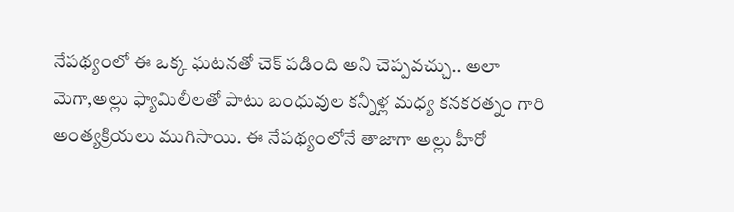నేపథ్యంలో ఈ ఒక్క ఘటనతో చెక్ పడింది అని చెప్పవచ్చు.. అలా మెగా,అల్లు ఫ్యామిలీలతో పాటు బంధువుల కన్నీళ్ల మధ్య కనకరత్నం గారి అంత్యక్రియలు ముగిసాయి. ఈ నేపథ్యంలోనే తాజాగా అల్లు హీరో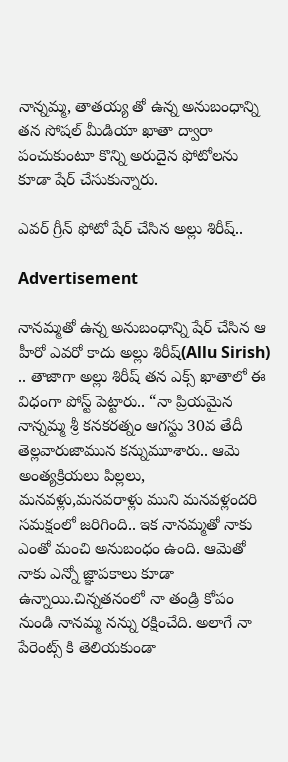నాన్నమ్మ, తాతయ్య తో ఉన్న అనుబంధాన్ని తన సోషల్ మీడియా ఖాతా ద్వారా పంచుకుంటూ కొన్ని అరుదైన ఫోటోలను కూడా షేర్ చేసుకున్నారు.

ఎవర్ గ్రీన్ ఫోటో షేర్ చేసిన అల్లు శిరీష్..

Advertisement

నానమ్మతో ఉన్న అనుబంధాన్ని షేర్ చేసిన ఆ హీరో ఎవరో కాదు అల్లు శిరీష్(Allu Sirish) .. తాజాగా అల్లు శిరీష్ తన ఎక్స్ ఖాతాలో ఈ విధంగా పోస్ట్ పెట్టారు.. “నా ప్రియమైన నాన్నమ్మ శ్రీ కనకరత్నం ఆగస్టు 30వ తేదీ తెల్లవారుజామున కన్నుమూశారు.. ఆమె అంత్యక్రియలు పిల్లలు, మనవళ్లు,మనవరాళ్లు ముని మనవళ్లందరి సమక్షంలో జరిగింది.. ఇక నానమ్మతో నాకు ఎంతో మంచి అనుబంధం ఉంది. ఆమెతో నాకు ఎన్నో జ్ఞాపకాలు కూడా ఉన్నాయి.చిన్నతనంలో నా తండ్రి కోపం నుండి నానమ్మ నన్ను రక్షించేది. అలాగే నా పేరెంట్స్ కి తెలియకుండా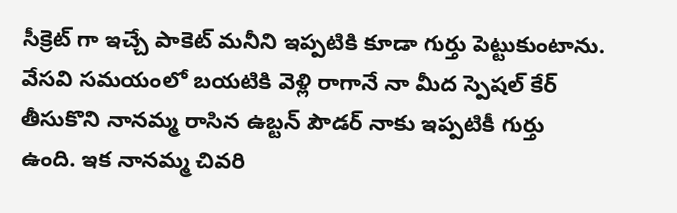సీక్రెట్ గా ఇచ్చే పాకెట్ మనీని ఇప్పటికి కూడా గుర్తు పెట్టుకుంటాను. వేసవి సమయంలో బయటికి వెళ్లి రాగానే నా మీద స్పెషల్ కేర్ తీసుకొని నానమ్మ రాసిన ఉబ్టన్ పౌడర్ నాకు ఇప్పటికీ గుర్తు ఉంది. ఇక నానమ్మ చివరి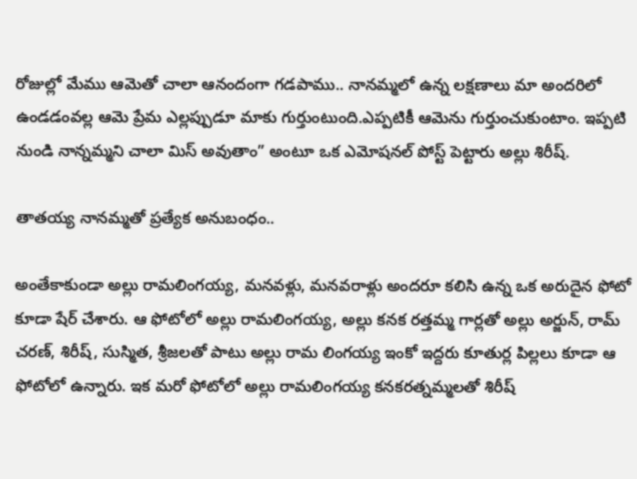రోజుల్లో మేము ఆమెతో చాలా ఆనందంగా గడపాము.. నానమ్మలో ఉన్న లక్షణాలు మా అందరిలో ఉండడంవల్ల ఆమె ప్రేమ ఎల్లప్పుడూ మాకు గుర్తుంటుంది.ఎప్పటికీ ఆమెను గుర్తుంచుకుంటాం. ఇప్పటి నుండి నాన్నమ్మని చాలా మిస్ అవుతాం” అంటూ ఒక ఎమోషనల్ పోస్ట్ పెట్టారు అల్లు శిరీష్.

తాతయ్య నానమ్మతో ప్రత్యేక అనుబంధం..

అంతేకాకుండా అల్లు రామలింగయ్య, మనవళ్లు, మనవరాళ్లు అందరూ కలిసి ఉన్న ఒక అరుదైన ఫోటో కూడా షేర్ చేశారు. ఆ ఫోటోలో అల్లు రామలింగయ్య, అల్లు కనక రత్తమ్మ గార్లతో అల్లు అర్జున్, రామ్ చరణ్, శిరీష్, సుస్మిత, శ్రీజలతో పాటు అల్లు రామ లింగయ్య ఇంకో ఇద్దరు కూతుర్ల పిల్లలు కూడా ఆ ఫోటోలో ఉన్నారు. ఇక మరో ఫోటోలో అల్లు రామలింగయ్య కనకరత్నమ్మలతో శిరీష్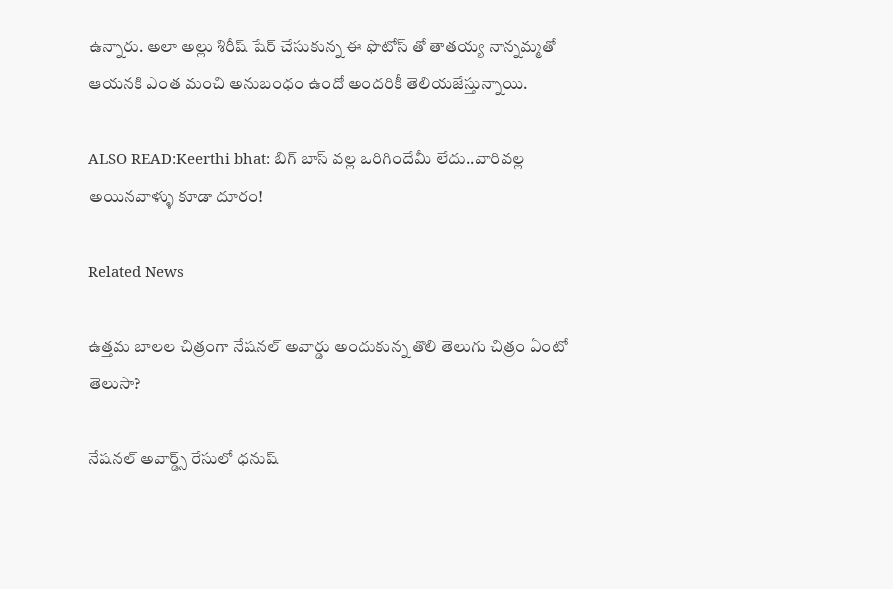ఉన్నారు. అలా అల్లు శిరీష్ షేర్ చేసుకున్న ఈ ఫొటోస్ తో తాతయ్య నాన్నమ్మతో ఆయనకి ఎంత మంచి అనుబంధం ఉందో అందరికీ తెలియజేస్తున్నాయి.

ALSO READ:Keerthi bhat: బిగ్ బాస్ వల్ల ఒరిగిందేమీ లేదు..వారివల్ల అయినవాళ్ళు కూడా దూరం!

Related News

ఉత్తమ బాలల చిత్రంగా నేషనల్ అవార్డు అందుకున్న తొలి తెలుగు చిత్రం ఏంటో తెలుసా?

నేషనల్ అవార్డ్స్ రేసులో ధనుష్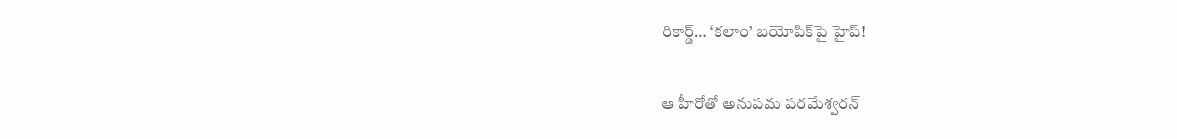రికార్డ్… ‘కలాం’ బయోపిక్‌పై హైప్!

ఆ హీరోతో అనుపమ పరమేశ్వరన్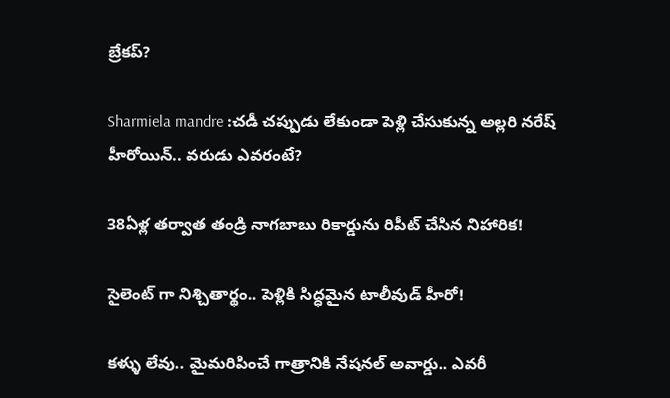బ్రేకప్?

Sharmiela mandre :చడీ చప్పుడు లేకుండా పెళ్లి చేసుకున్న అల్లరి నరేష్ హీరోయిన్.. వరుడు ఎవరంటే?

38ఏళ్ల తర్వాత తండ్రి నాగబాబు రికార్డును రిపీట్ చేసిన నిహారిక!

సైలెంట్ గా నిశ్చితార్థం.. పెళ్లికి సిద్ధమైన టాలీవుడ్ హీరో!

కళ్ళు లేవు.. మైమరిపించే గాత్రానికి నేషనల్ అవార్డు.. ఎవరీ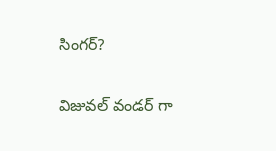సింగర్?

విజువల్ వండర్ గా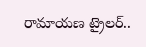రామాయణ ట్రైలర్..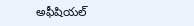అఫీషియల్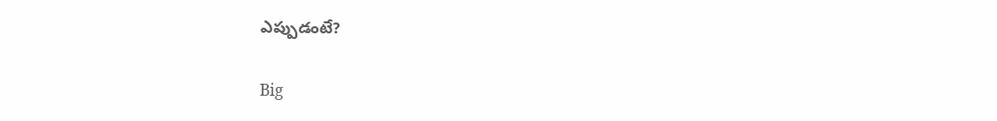ఎప్పుడంటే?

Big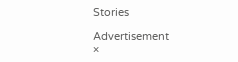Stories

Advertisement
×